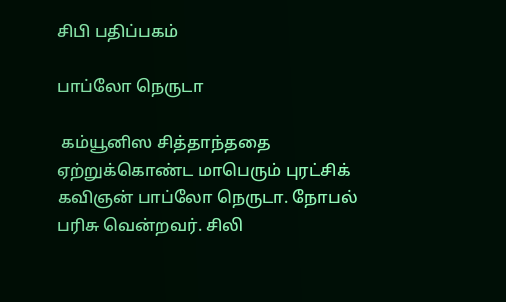சிபி பதிப்பகம்

பாப்லோ நெருடா

 கம்யூனிஸ சித்தாந்ததை ஏற்றுக்கொண்ட மாபெரும் புரட்சிக் கவிஞன் பாப்லோ நெருடா. நோபல் பரிசு வென்றவர். சிலி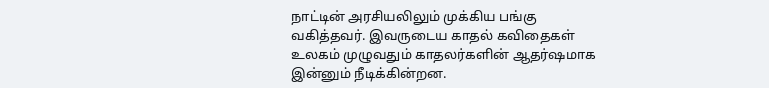நாட்டின் அரசியலிலும் முக்கிய பங்கு வகித்தவர். இவருடைய காதல் கவிதைகள் உலகம் முழுவதும் காதலர்களின் ஆதர்ஷமாக இன்னும் நீடிக்கின்றன.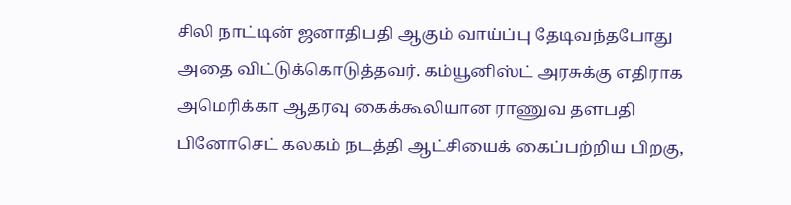சிலி நாட்டின் ஜனாதிபதி ஆகும் வாய்ப்பு தேடிவந்தபோது அதை விட்டுக்கொடுத்தவர். கம்யூனிஸ்ட் அரசுக்கு எதிராக அமெரிக்கா ஆதரவு கைக்கூலியான ராணுவ தளபதி பினோசெட் கலகம் நடத்தி ஆட்சியைக் கைப்பற்றிய பிறகு,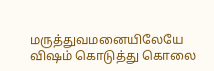மருத்துவமனையிலேயே விஷம் கொடுத்து கொலை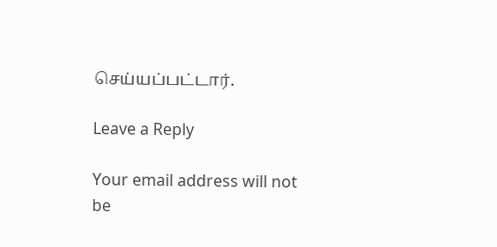செய்யப்பட்டார்.

Leave a Reply

Your email address will not be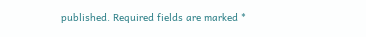published. Required fields are marked *